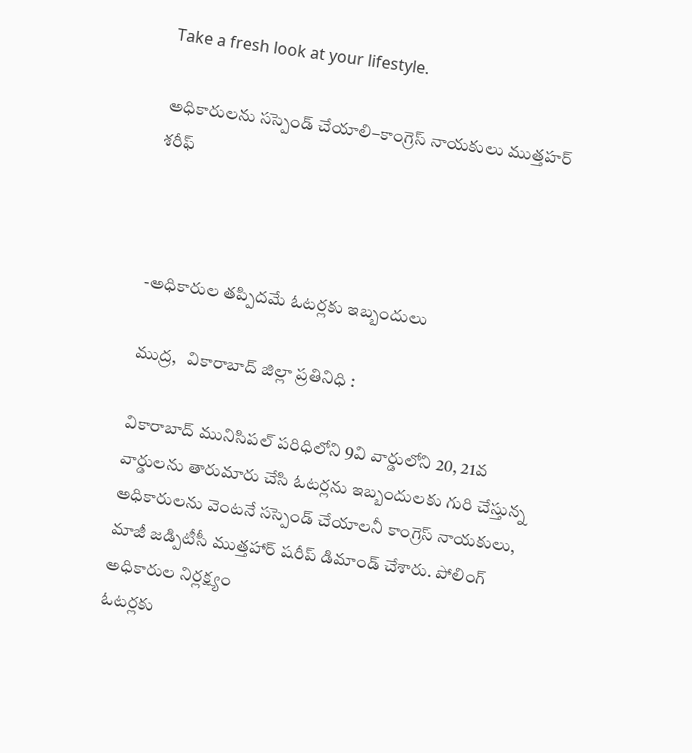Take a fresh look at your lifestyle.

అధికారులను సస్పెండ్ చేయాలి–కాంగ్రెస్ నాయకులు ముత్తహర్ శరీఫ్



-అధికారుల తప్పిదమే ఓటర్లకు ఇబ్బందులు

ముద్ర,   వికారాబాద్ జిల్లా ప్రతినిధి :

వికారాబాద్ మునిసిపల్ పరిధిలోని 9వి వార్డులోని 20, 21వ వార్డులను తారుమారు చేసి ఓటర్లను ఇబ్బందులకు గురి చేస్తున్న అధికారులను వెంటనే సస్పెండ్ చేయాలనీ కాంగ్రెస్ నాయకులు, మాజీ జడ్పిటీసీ ముత్తహార్ షరీప్ డిమాండ్ చేశారు. పోలింగ్ అధికారుల నిర్లక్ష్యం
ఓటర్లకు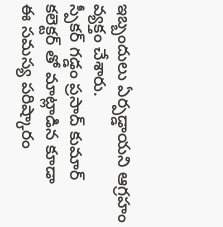ఇబ్బందులు ఏర్పడ్డాయని ఆగ్రహం వ్యక్తం చేశారు.
స్పీకర్ గడ్డం ప్రసాద్ కుమార్ కలెక్టర్ తో మాట్లాడిన కూడా
ఈ సమస్య పరిష్కారం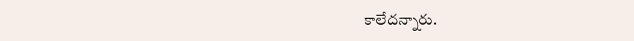కాలేదన్నారు.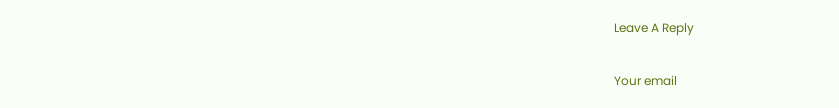Leave A Reply

Your email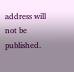address will not be published.